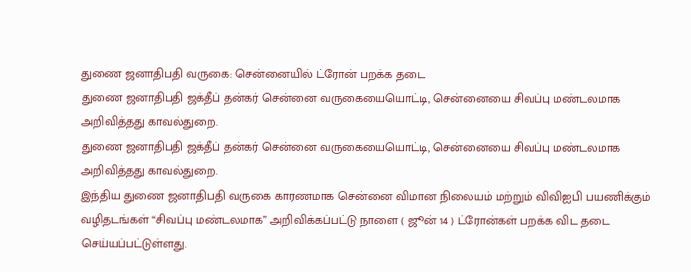துணை ஜனாதிபதி வருகை: சென்னையில் ட்ரோன் பறக்க தடை
துணை ஜனாதிபதி ஜக்தீப் தன்கர் சென்னை வருகையையொட்டி, சென்னையை சிவப்பு மண்டலமாக அறிவித்தது காவல்துறை.
துணை ஜனாதிபதி ஜக்தீப் தன்கர் சென்னை வருகையையொட்டி, சென்னையை சிவப்பு மண்டலமாக அறிவித்தது காவல்துறை.
இந்திய துணை ஜனாதிபதி வருகை காரணமாக சென்னை விமான நிலையம் மற்றும் விவிஐபி பயணிக்கும் வழிதடங்கள் “சிவப்பு மண்டலமாக” அறிவிக்கப்பட்டு நாளை ( ஜூன் 14 ) ட்ரோன்கள் பறக்க விட தடை செய்யப்பட்டுள்ளது.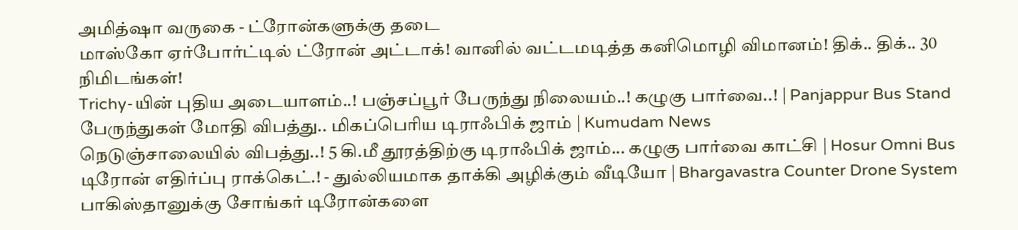அமித்ஷா வருகை - ட்ரோன்களுக்கு தடை
மாஸ்கோ ஏர்போர்ட்டில் ட்ரோன் அட்டாக்! வானில் வட்டமடித்த கனிமொழி விமானம்! திக்.. திக்.. 30 நிமிடங்கள்!
Trichy-யின் புதிய அடையாளம்..! பஞ்சப்பூர் பேருந்து நிலையம்..! கழுகு பார்வை..! | Panjappur Bus Stand
பேருந்துகள் மோதி விபத்து.. மிகப்பெரிய டிராஃபிக் ஜாம் | Kumudam News
நெடுஞ்சாலையில் விபத்து..! 5 கி.மீ தூரத்திற்கு டிராஃபிக் ஜாம்... கழுகு பார்வை காட்சி | Hosur Omni Bus
டிரோன் எதிர்ப்பு ராக்கெட்.! - துல்லியமாக தாக்கி அழிக்கும் வீடியோ | Bhargavastra Counter Drone System
பாகிஸ்தானுக்கு சோங்கர் டிரோன்களை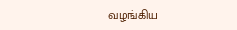வழங்கிய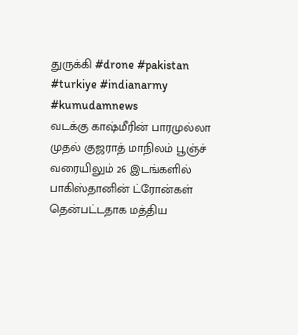துருக்கி #drone #pakistan #turkiye #indianarmy #kumudamnews
வடக்கு காஷ்மீரின் பாரமுல்லா முதல் குஜராத் மாநிலம் பூஞ்ச் வரையிலும் 26 இடங்களில் பாகிஸ்தானின் ட்ரோன்கள் தென்பட்டதாக மத்திய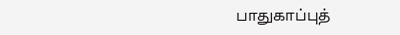பாதுகாப்புத்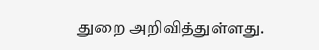துறை அறிவித்துள்ளது.